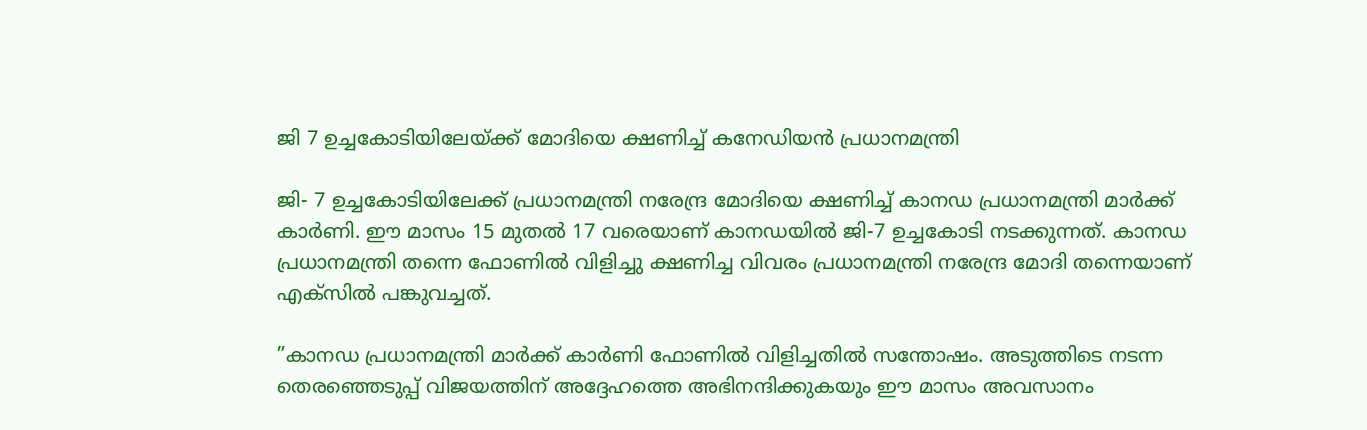ജി 7 ഉച്ചകോടിയിലേയ്ക്ക് മോദിയെ ക്ഷണിച്ച് കനേഡിയന്‍ പ്രധാനമന്ത്രി

ജി- 7 ഉച്ചകോടിയിലേക്ക് പ്രധാനമന്ത്രി നരേന്ദ്ര മോദിയെ ക്ഷണിച്ച് കാനഡ പ്രധാനമന്ത്രി മാര്‍ക്ക് കാര്‍ണി. ഈ മാസം 15 മുതല്‍ 17 വരെയാണ് കാനഡയില്‍ ജി-7 ഉച്ചകോടി നടക്കുന്നത്. കാനഡ പ്രധാനമന്ത്രി തന്നെ ഫോണില്‍ വിളിച്ചു ക്ഷണിച്ച വിവരം പ്രധാനമന്ത്രി നരേന്ദ്ര മോദി തന്നെയാണ് എക്‌സില്‍ പങ്കുവച്ചത്.

”കാനഡ പ്രധാനമന്ത്രി മാര്‍ക്ക് കാര്‍ണി ഫോണില്‍ വിളിച്ചതില്‍ സന്തോഷം. അടുത്തിടെ നടന്ന തെരഞ്ഞെടുപ്പ് വിജയത്തിന് അദ്ദേഹത്തെ അഭിനന്ദിക്കുകയും ഈ മാസം അവസാനം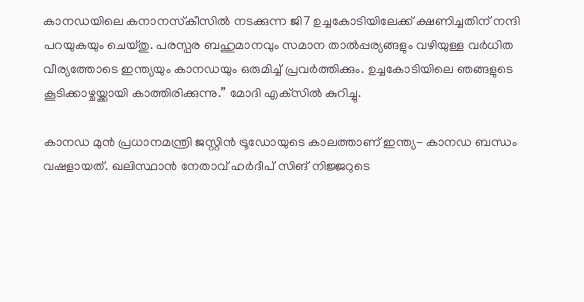കാനഡയിലെ കനാനസ്‌കീസില്‍ നടക്കുന്ന ജി7 ഉച്ചകോടിയിലേക്ക് ക്ഷണിച്ചതിന് നന്ദി പറയുകയും ചെയ്തു. പരസ്പര ബഹുമാനവും സമാന താല്‍പ്പര്യങ്ങളും വഴിയുള്ള വര്‍ധിത വീര്യത്തോടെ ഇന്ത്യയും കാനഡയും ഒരുമിച്ച് പ്രവര്‍ത്തിക്കും. ഉച്ചകോടിയിലെ ഞങ്ങളുടെ കൂടിക്കാഴ്ചയ്ക്കായി കാത്തിരിക്കുന്നു.” മോദി എക്‌സില്‍ കുറിച്ചു.

കാനഡ മുന്‍ പ്രധാനമന്ത്രി ജസ്റ്റിന്‍ ട്രൂഡോയുടെ കാലത്താണ് ഇന്ത്യ- കാനഡ ബന്ധം വഷളായത്. ഖലിസ്ഥാന്‍ നേതാവ് ഹര്‍ദീപ് സിങ് നിജ്ജറുടെ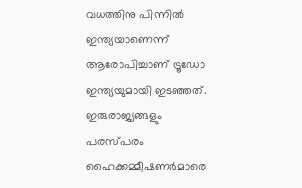വധത്തിനു പിന്നില്‍ ഇന്ത്യയാണെന്ന് ആരോപിച്ചാണ് ട്രൂഡോ ഇന്ത്യയുമായി ഇടഞ്ഞത്. ഇരുരാജ്യങ്ങളും പരസ്പരം ഹൈക്കമ്മീഷണര്‍മാരെ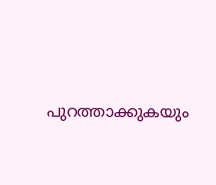പുറത്താക്കുകയും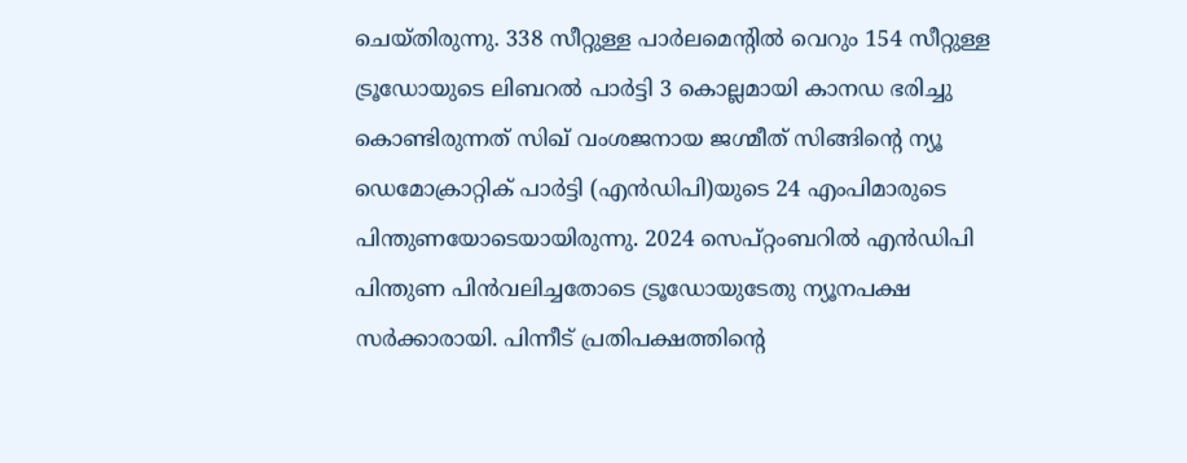ചെയ്തിരുന്നു. 338 സീറ്റുള്ള പാര്‍ലമെന്റില്‍ വെറും 154 സീറ്റുള്ള ട്രൂഡോയുടെ ലിബറല്‍ പാര്‍ട്ടി 3 കൊല്ലമായി കാനഡ ഭരിച്ചു കൊണ്ടിരുന്നത് സിഖ് വംശജനായ ജഗ്മീത് സിങ്ങിന്റെ ന്യൂ ഡെമോക്രാറ്റിക് പാര്‍ട്ടി (എന്‍ഡിപി)യുടെ 24 എംപിമാരുടെ പിന്തുണയോടെയായിരുന്നു. 2024 സെപ്റ്റംബറില്‍ എന്‍ഡിപി പിന്തുണ പിന്‍വലിച്ചതോടെ ട്രൂഡോയുടേതു ന്യൂനപക്ഷ സര്‍ക്കാരായി. പിന്നീട് പ്രതിപക്ഷത്തിന്റെ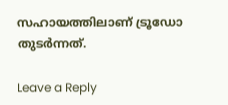സഹായത്തിലാണ് ട്രൂഡോ തുടര്‍ന്നത്.

Leave a Reply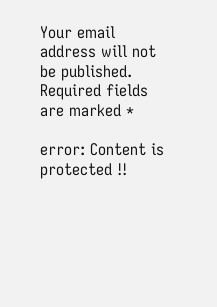Your email address will not be published. Required fields are marked *

error: Content is protected !!